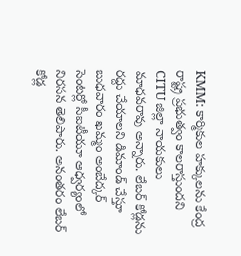KMM: కార్మికుల హక్కులను కేంద్ర రాష్ట్ర ప్రభుత్వం కాలరాస్తుందని CITU జిల్లా నాయకులు మాధవరావు అన్నారు. లేబర్ కోడ్లను రద్దు చేయాలని డిమాండ్ చేస్తూ బుధవారం ఖమ్మం అంబేద్కర్ సెంటర్లో సీఐటీయూ ఆధ్వర్యంలో నిరసన తెలిపారు. అనంతరం లేబర్ కోడ్ల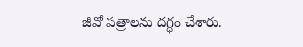జీవో పత్రాలను దగ్ధం చేశారు.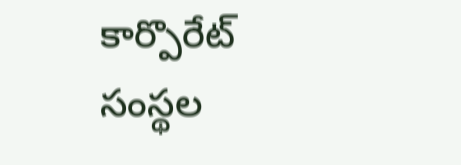కార్పొరేట్ సంస్థల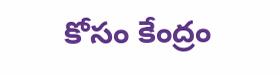కోసం కేంద్రం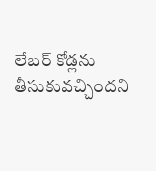లేబర్ కోడ్లను తీసుకువచ్చిందని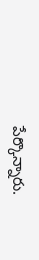పేర్కొన్నారు.